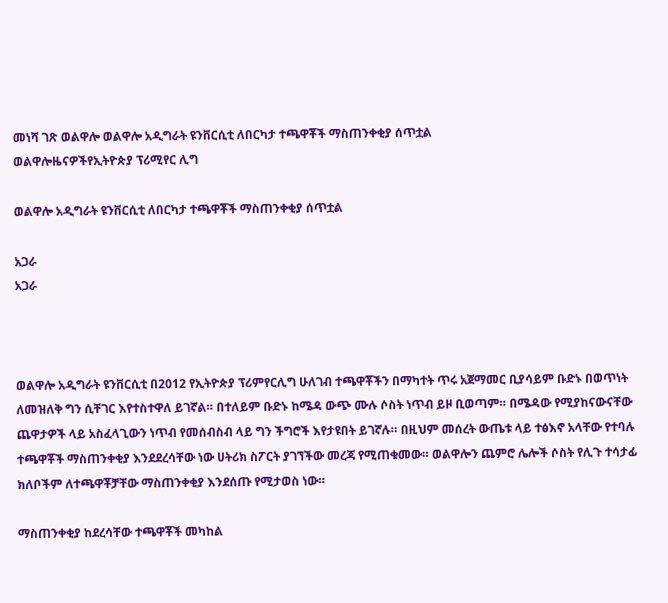መነሻ ገጽ ወልዋሎ ወልዋሎ አዲግራት ዩንቨርሲቲ ለበርካታ ተጫዋቾች ማስጠንቀቂያ ሰጥቷል
ወልዋሎዜናዎችየኢትዮጵያ ፕሪሚየር ሊግ

ወልዋሎ አዲግራት ዩንቨርሲቲ ለበርካታ ተጫዋቾች ማስጠንቀቂያ ሰጥቷል

አጋራ
አጋራ



ወልዋሎ አዲግራት ዩንቨርሲቲ በ2012 የኢትዮጵያ ፕሪምየርሊግ ሁለገብ ተጫዋቾችን በማካተት ጥሩ አጀማመር ቢያሳይም ቡድኑ በወጥነት ለመዝለቅ ግን ሲቸገር እየተስተዋለ ይገኛል። በተለይም ቡድኑ ከሜዳ ውጭ ሙሉ ሶስት ነጥብ ይዞ ቢወጣም። በሜዳው የሚያከናውናቸው ጨዋታዎች ላይ አስፈላጊውን ነጥብ የመሰብስብ ላይ ግን ችግሮች እየታዩበት ይገኛሉ። በዚህም መሰረት ውጤቱ ላይ ተፅእኖ አላቸው የተባሉ ተጫዋቾች ማስጠንቀቂያ እንደደረሳቸው ነው ሀትሪክ ስፖርት ያገኘችው መረጃ የሚጠቁመው። ወልዋሎን ጨምሮ ሌሎች ሶስት የሊጉ ተሳታፊ ክለቦችም ለተጫዋቾቻቸው ማስጠንቀቂያ እንደሰጡ የሚታወስ ነው።

ማስጠንቀቂያ ከደረሳቸው ተጫዋቾች መካከል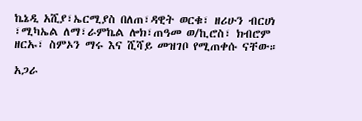ኬኔዲ አሺያ፣ኤርሚያስ በለጠ፣ዳዊት ወርቁ፣ ዘሪሁን ብርሀነ ፣ሚካኤል ለማ፣ራምኬል ሎክ፣ጠዓመ ወ/ኪሮስ፣ ክብሮም ዘርኡ፣ ስምኦን ማሩ እና ሺሻይ መዝገቦ የሚጠቀሱ ናቸው።

አጋራ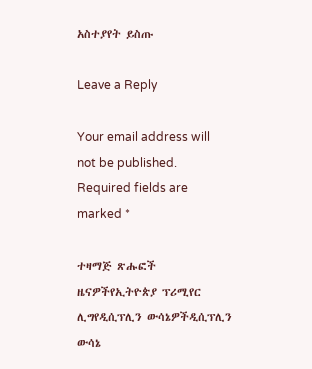አስተያየት ይስጡ

Leave a Reply

Your email address will not be published. Required fields are marked *

ተዛማጅ ጽሑፎች
ዜናዎችየኢትዮጵያ ፕሪሚየር ሊግየዲሲፕሊን ውሳኔዎችዲሲፕሊን ውሳኔ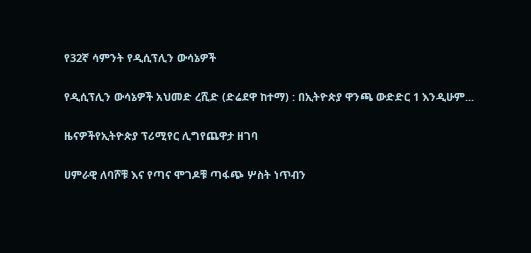የ32ኛ ሳምንት የዲሲፕሊን ውሳኔዎች

የዲሲፕሊን ውሳኔዎች አህመድ ረሺድ (ድሬደዋ ከተማ) : በኢትዮጵያ ዋንጫ ውድድር 1 እንዲሁም...

ዜናዎችየኢትዮጵያ ፕሪሚየር ሊግየጨዋታ ዘገባ

ሀምራዊ ለባሾቹ እና የጣና ሞገዶቹ ጣፋጭ ሦስት ነጥብን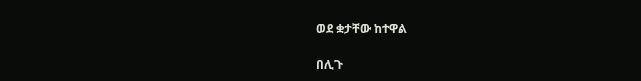ወደ ቋታቸው ከተዋል

በሊጉ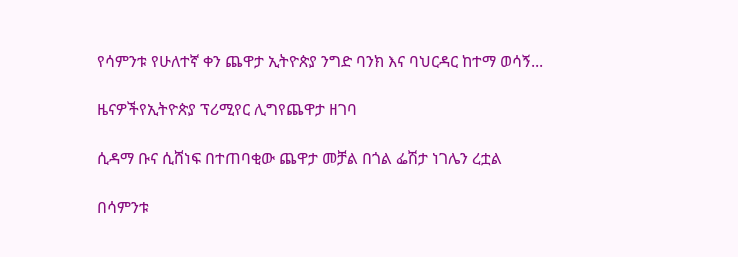የሳምንቱ የሁለተኛ ቀን ጨዋታ ኢትዮጵያ ንግድ ባንክ እና ባህርዳር ከተማ ወሳኝ...

ዜናዎችየኢትዮጵያ ፕሪሚየር ሊግየጨዋታ ዘገባ

ሲዳማ ቡና ሲሸነፍ በተጠባቂው ጨዋታ መቻል በጎል ፌሽታ ነገሌን ረቷል

በሳምንቱ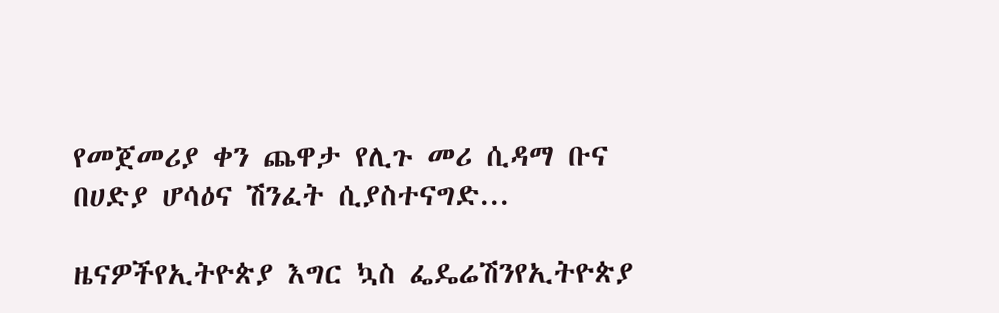የመጀመሪያ ቀን ጨዋታ የሊጉ መሪ ሲዳማ ቡና በሀድያ ሆሳዕና ሽንፈት ሲያስተናግድ...

ዜናዎችየኢትዮጵያ እግር ኳስ ፌዴሬሽንየኢትዮጵያ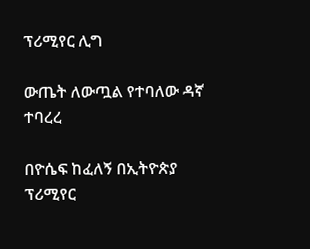ፕሪሚየር ሊግ

ውጤት ለውጧል የተባለው ዳኛ ተባረረ

በዮሴፍ ከፈለኝ በኢትዮጵያ ፕሪሚየር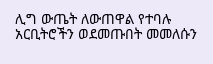ሊግ ውጤት ለውጠዋል የተባሉ አርቢትሮችን ወደመጡበት መመለሱን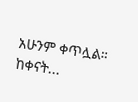አሁንም ቀጥሏል። ከቀናት...